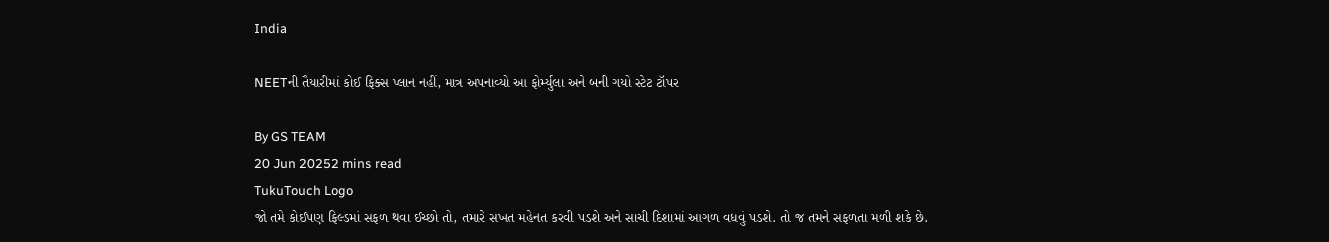India

NEETની તૈયારીમાં કોઈ ફિક્સ પ્લાન નહીં, માત્ર અપનાવ્યો આ ફોર્મ્યુલા અને બની ગયો સ્ટેટ ટૉપર

By GS TEAM
20 Jun 20252 mins read
TukuTouch Logo
જો તમે કોઈપણ ફિલ્ડમાં સફળ થવા ઈચ્છો તો, તમારે સખત મહેનત કરવી પડશે અને સાચી દિશામાં આગળ વધવું પડશે. તો જ તમને સફળતા મળી શકે છે.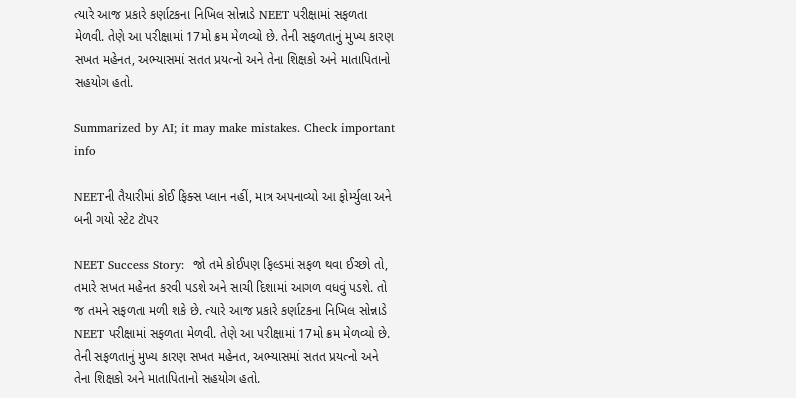ત્યારે આજ પ્રકારે કર્ણાટકના નિખિલ સોન્નાડે NEET પરીક્ષામાં સફળતા મેળવી. તેણે આ પરીક્ષામાં 17મો ક્રમ મેળવ્યો છે. તેની સફળતાનું મુખ્ય કારણ સખત મહેનત, અભ્યાસમાં સતત પ્રયત્નો અને તેના શિક્ષકો અને માતાપિતાનો સહયોગ હતો.

Summarized by AI; it may make mistakes. Check important info

NEETની તૈયારીમાં કોઈ ફિક્સ પ્લાન નહીં, માત્ર અપનાવ્યો આ ફોર્મ્યુલા અને બની ગયો સ્ટેટ ટૉપર

NEET Success Story:  જો તમે કોઈપણ ફિલ્ડમાં સફળ થવા ઈચ્છો તો, તમારે સખત મહેનત કરવી પડશે અને સાચી દિશામાં આગળ વધવું પડશે. તો જ તમને સફળતા મળી શકે છે. ત્યારે આજ પ્રકારે કર્ણાટકના નિખિલ સોન્નાડે NEET પરીક્ષામાં સફળતા મેળવી. તેણે આ પરીક્ષામાં 17મો ક્રમ મેળવ્યો છે. તેની સફળતાનું મુખ્ય કારણ સખત મહેનત, અભ્યાસમાં સતત પ્રયત્નો અને તેના શિક્ષકો અને માતાપિતાનો સહયોગ હતો.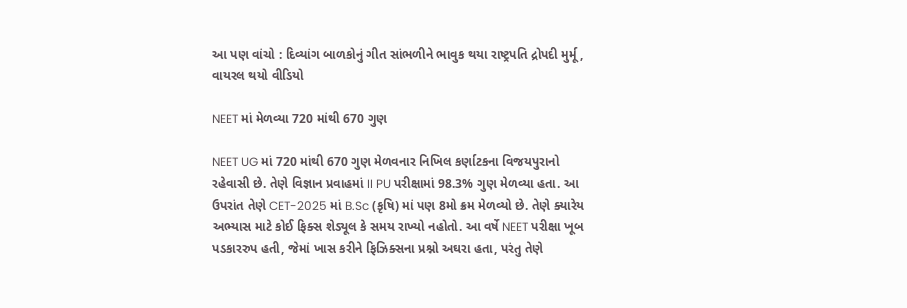આ પણ વાંચો : દિવ્યાંગ બાળકોનું ગીત સાંભળીને ભાવુક થયા રાષ્ટ્રપતિ દ્રોપદી મુર્મૂ, વાયરલ થયો વીડિયો

NEET માં મેળવ્યા 720 માંથી 670 ગુણ

NEET UG માં 720 માંથી 670 ગુણ મેળવનાર નિખિલ કર્ણાટકના વિજયપુરાનો રહેવાસી છે. તેણે વિજ્ઞાન પ્રવાહમાં II PU પરીક્ષામાં 98.3% ગુણ મેળવ્યા હતા. આ ઉપરાંત તેણે CET-2025 માં B.Sc (કૃષિ) માં પણ 8મો ક્રમ મેળવ્યો છે. તેણે ક્યારેય અભ્યાસ માટે કોઈ ફિક્સ શેડ્યૂલ કે સમય રાખ્યો નહોતો. આ વર્ષે NEET પરીક્ષા ખૂબ પડકારરુપ હતી, જેમાં ખાસ કરીને ફિઝિક્સના પ્રશ્નો અઘરા હતા, પરંતુ તેણે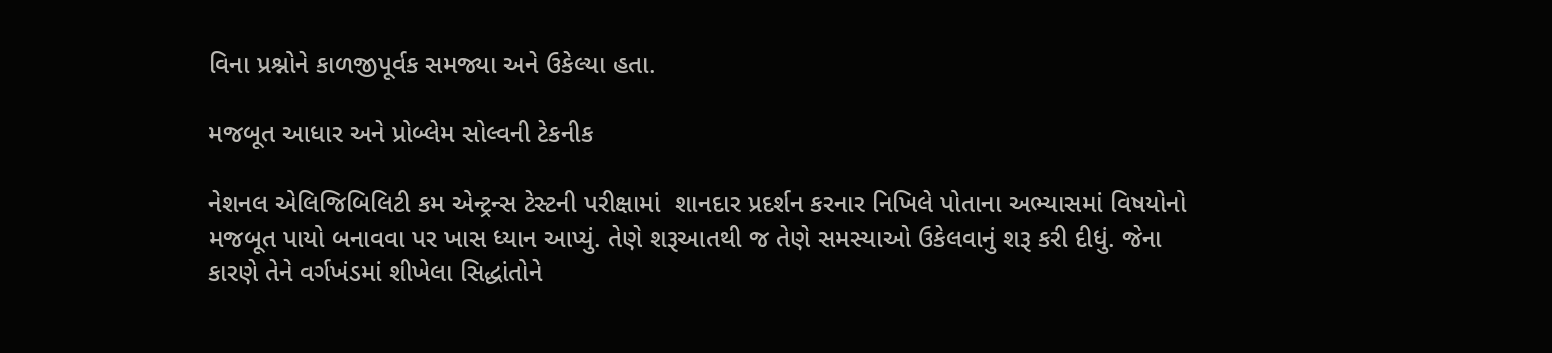વિના પ્રશ્નોને કાળજીપૂર્વક સમજ્યા અને ઉકેલ્યા હતા.

મજબૂત આધાર અને પ્રોબ્લેમ સોલ્વની ટેકનીક

નેશનલ એલિજિબિલિટી કમ એન્ટ્રન્સ ટેસ્ટની પરીક્ષામાં  શાનદાર પ્રદર્શન કરનાર નિખિલે પોતાના અભ્યાસમાં વિષયોનો મજબૂત પાયો બનાવવા પર ખાસ ધ્યાન આપ્યું. તેણે શરૂઆતથી જ તેણે સમસ્યાઓ ઉકેલવાનું શરૂ કરી દીધું. જેના કારણે તેને વર્ગખંડમાં શીખેલા સિદ્ધાંતોને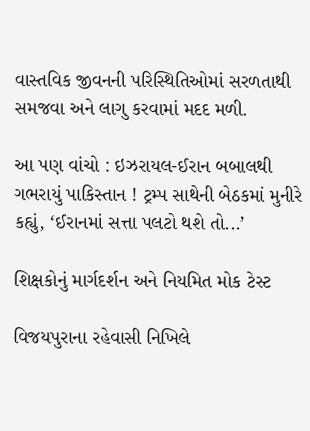વાસ્તવિક જીવનની પરિસ્થિતિઓમાં સરળતાથી સમજવા અને લાગુ કરવામાં મદદ મળી.

આ પણ વાંચો : ઇઝરાયલ-ઈરાન બબાલથી ગભરાયું પાકિસ્તાન ! ટ્રમ્પ સાથેની બેઠકમાં મુનીરે કહ્યું, ‘ઈરાનમાં સત્તા પલટો થશે તો...’

શિક્ષકોનું માર્ગદર્શન અને નિયમિત મોક ટેસ્ટ

વિજયપુરાના રહેવાસી નિખિલે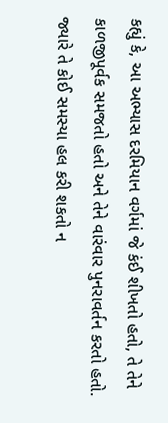કહ્યું કે, આ અભ્યાસ દરમિયાન વર્ગમાં જે કંઈ શીખતો હતો, તે તેને કાળજીપૂર્વક સમજતો હતો અને તેને વારંવાર પુનરાવર્તન કરતો હતો. જ્યારે તે કોઈ સમસ્યા હલ કરી શકતો ન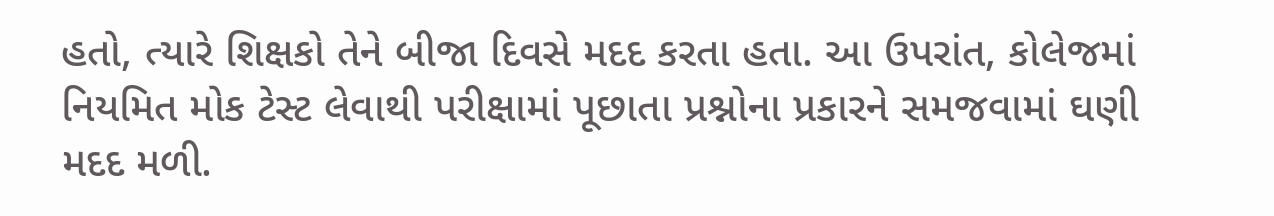હતો, ત્યારે શિક્ષકો તેને બીજા દિવસે મદદ કરતા હતા. આ ઉપરાંત, કોલેજમાં નિયમિત મોક ટેસ્ટ લેવાથી પરીક્ષામાં પૂછાતા પ્રશ્નોના પ્રકારને સમજવામાં ઘણી મદદ મળી.